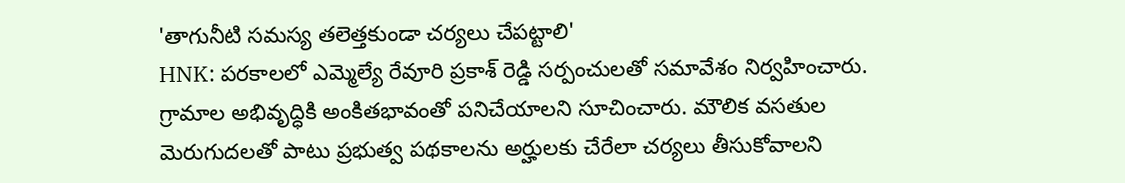'తాగునీటి సమస్య తలెత్తకుండా చర్యలు చేపట్టాలి'
HNK: పరకాలలో ఎమ్మెల్యే రేవూరి ప్రకాశ్ రెడ్డి సర్పంచులతో సమావేశం నిర్వహించారు. గ్రామాల అభివృద్ధికి అంకితభావంతో పనిచేయాలని సూచించారు. మౌలిక వసతుల మెరుగుదలతో పాటు ప్రభుత్వ పథకాలను అర్హులకు చేరేలా చర్యలు తీసుకోవాలని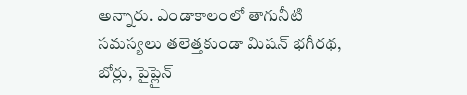అన్నారు. ఎండాకాలంలో తాగునీటి సమస్యలు తలెత్తకుండా మిషన్ భగీరథ, బోర్లు, పైప్లైన్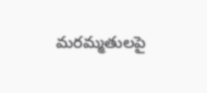మరమ్మతులపై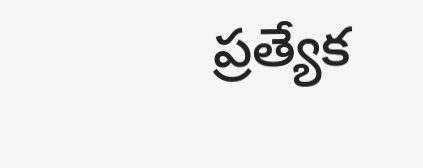ప్రత్యేక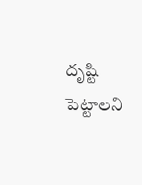దృష్టి పెట్టాలని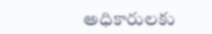అధికారులకు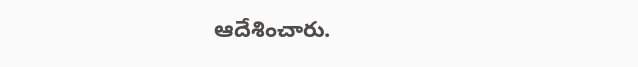ఆదేశించారు.